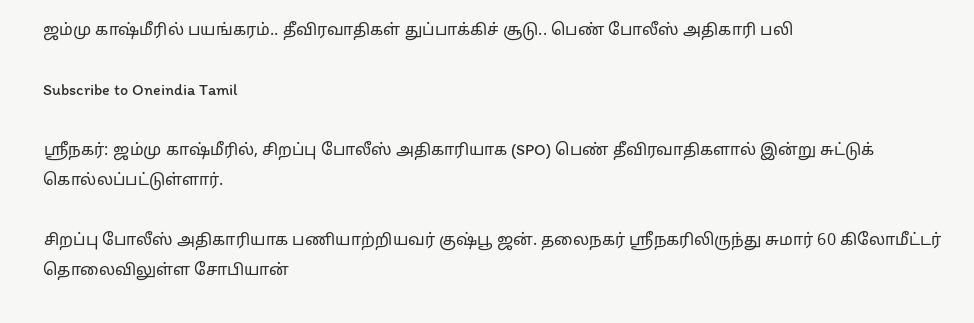ஜம்மு காஷ்மீரில் பயங்கரம்.. தீவிரவாதிகள் துப்பாக்கிச் சூடு.. பெண் போலீஸ் அதிகாரி பலி

Subscribe to Oneindia Tamil

ஸ்ரீநகர்: ஜம்மு காஷ்மீரில், சிறப்பு போலீஸ் அதிகாரியாக (SPO) பெண் தீவிரவாதிகளால் இன்று சுட்டுக் கொல்லப்பட்டுள்ளார்.

சிறப்பு போலீஸ் அதிகாரியாக பணியாற்றியவர் குஷ்பூ ஜன். தலைநகர் ஸ்ரீநகரிலிருந்து சுமார் 60 கிலோமீட்டர் தொலைவிலுள்ள சோபியான்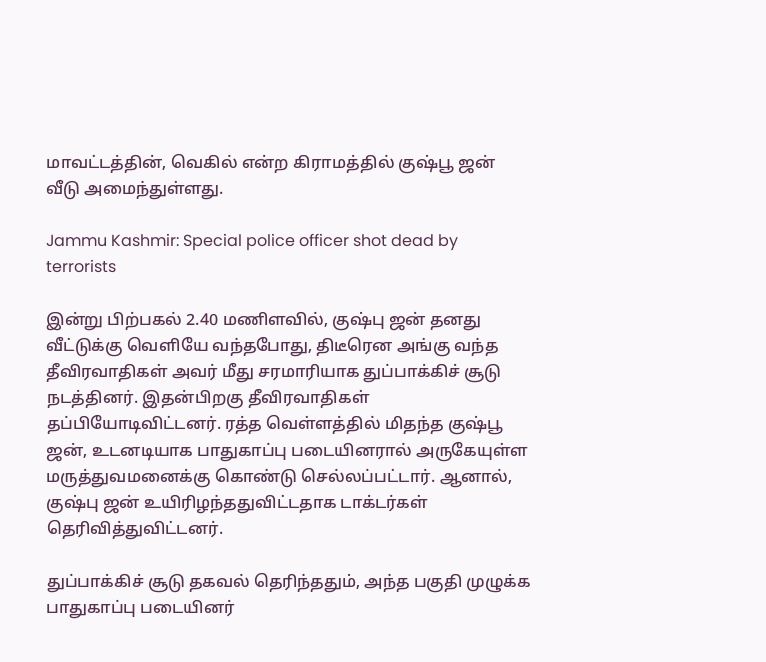மாவட்டத்தின், வெகில் என்ற கிராமத்தில் குஷ்பூ ஜன் வீடு அமைந்துள்ளது.

Jammu Kashmir: Special police officer shot dead by terrorists

இன்று பிற்பகல் 2.40 மணிளவில், குஷ்பு ஜன் தனது வீட்டுக்கு வெளியே வந்தபோது, திடீரென அங்கு வந்த தீவிரவாதிகள் அவர் மீது சரமாரியாக துப்பாக்கிச் சூடு நடத்தினர். இதன்பிறகு தீவிரவாதிகள் தப்பியோடிவிட்டனர். ரத்த வெள்ளத்தில் மிதந்த குஷ்பூ ஜன், உடனடியாக பாதுகாப்பு படையினரால் அருகேயுள்ள மருத்துவமனைக்கு கொண்டு செல்லப்பட்டார். ஆனால், குஷ்பு ஜன் உயிரிழந்ததுவிட்டதாக டாக்டர்கள் தெரிவித்துவிட்டனர்.

துப்பாக்கிச் சூடு தகவல் தெரிந்ததும், அந்த பகுதி முழுக்க பாதுகாப்பு படையினர்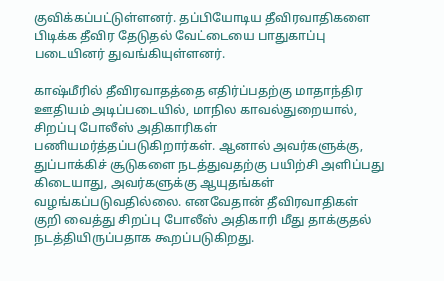குவிக்கப்பட்டுள்ளனர். தப்பியோடிய தீவிரவாதிகளை பிடிக்க தீவிர தேடுதல் வேட்டையை பாதுகாப்பு படையினர் துவங்கியுள்ளனர்.

காஷ்மீரில் தீவிரவாதத்தை எதிர்ப்பதற்கு மாதாந்திர ஊதியம் அடிப்படையில், மாநில காவல்துறையால், சிறப்பு போலீஸ் அதிகாரிகள் பணியமர்த்தப்படுகிறார்கள். ஆனால் அவர்களுக்கு, துப்பாக்கிச் சூடுகளை நடத்துவதற்கு பயிற்சி அளிப்பது கிடையாது, அவர்களுக்கு ஆயுதங்கள் வழங்கப்படுவதில்லை. எனவேதான் தீவிரவாதிகள் குறி வைத்து சிறப்பு போலீஸ் அதிகாரி மீது தாக்குதல் நடத்தியிருப்பதாக கூறப்படுகிறது.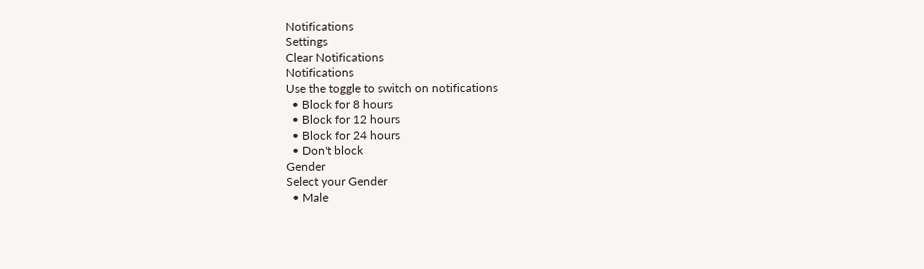Notifications
Settings
Clear Notifications
Notifications
Use the toggle to switch on notifications
  • Block for 8 hours
  • Block for 12 hours
  • Block for 24 hours
  • Don't block
Gender
Select your Gender
  • Male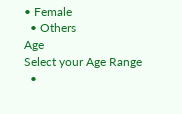• Female
  • Others
Age
Select your Age Range
  •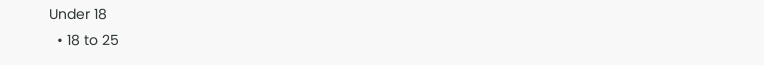Under 18
  • 18 to 25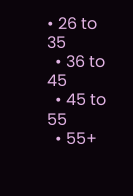• 26 to 35
  • 36 to 45
  • 45 to 55
  • 55+